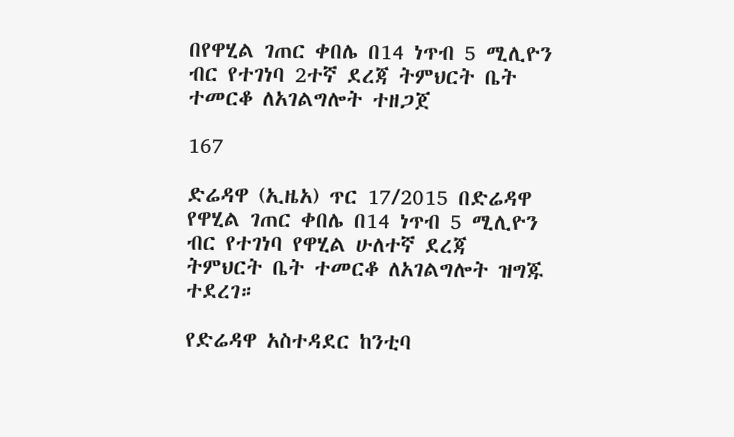በየዋሂል ገጠር ቀበሌ በ14 ነጥብ 5 ሚሊዮን ብር የተገነባ 2ተኛ ደረጃ ትምህርት ቤት ተመርቆ ለአገልግሎት ተዘጋጀ

167

ድሬዳዋ (ኢዜአ) ጥር 17/2015 በድሬዳዋ የዋሂል ገጠር ቀበሌ በ14 ነጥብ 5 ሚሊዮን ብር የተገነባ የዋሂል ሁለተኛ ደረጃ ትምህርት ቤት ተመርቆ ለአገልግሎት ዝግጁ ተደረገ።

የድሬዳዋ አስተዳደር ከንቲባ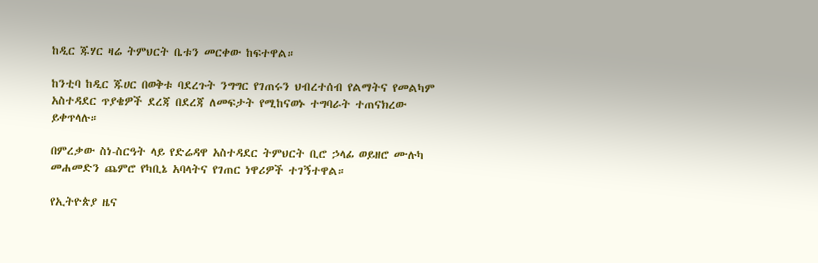ከዲር ጁሃር ዛሬ ትምህርት ቤቱን መርቀው ከፍተዋል።

ከንቲባ ከዲር ጁሀር በወቅቱ ባደረጉት ንግግር የገጠሩን ህብረተሰብ የልማትና የመልካም አስተዳደር ጥያቄዎች ደረጃ በደረጃ ለመፍታት የሚከናወኑ ተግባራት ተጠናክረው ይቀጥላሉ።

በምረቃው ስነ-ስርዓት ላይ የድሬዳዋ አስተዳደር ትምህርት ቢሮ ኃላፊ ወይዘሮ ሙሉካ መሐመድን ጨምሮ የካቢኔ አባላትና የገጠር ነዋሪዎች ተገኝተዋል።

የኢትዮጵያ ዜና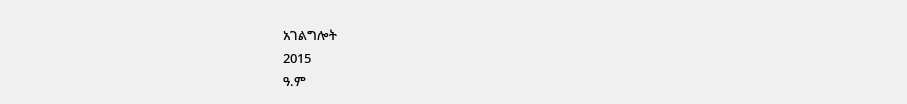አገልግሎት
2015
ዓ.ም